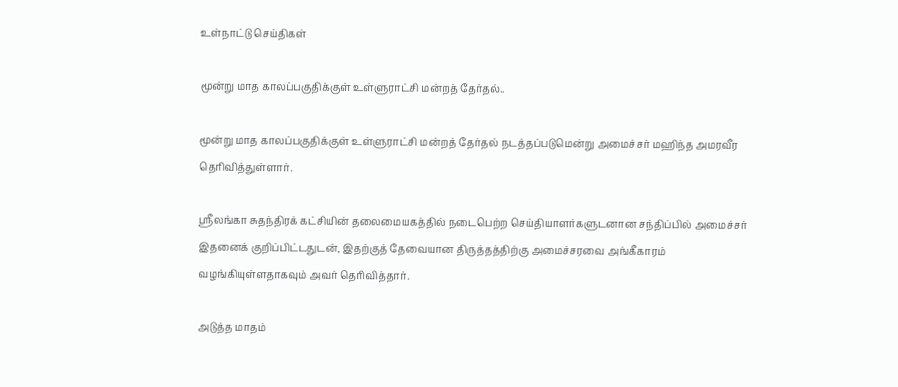உள்நாட்டு செய்திகள்

மூன்று மாத காலப்பகுதிக்குள் உள்ளுராட்சி மன்றத் தேர்தல்..

மூன்று மாத காலப்பகுதிக்குள் உள்ளுராட்சி மன்றத் தேர்தல் நடத்தப்படுமென்று அமைச்சர் மஹிந்த அமரவீர தெரிவித்துள்ளார்.

ஸ்ரீலங்கா சுதந்திரக் கட்சியின் தலைமையகத்தில் நடைபெற்ற செய்தியாளர்களுடனான சந்திப்பில் அமைச்சர் இதனைக் குறிப்பிட்டதுடன், இதற்குத் தேவையான திருத்தத்திற்கு அமைச்சரவை அங்கீகாரம் வழங்கியுள்ளதாகவும் அவர் தெரிவித்தார்.

அடுத்த மாதம்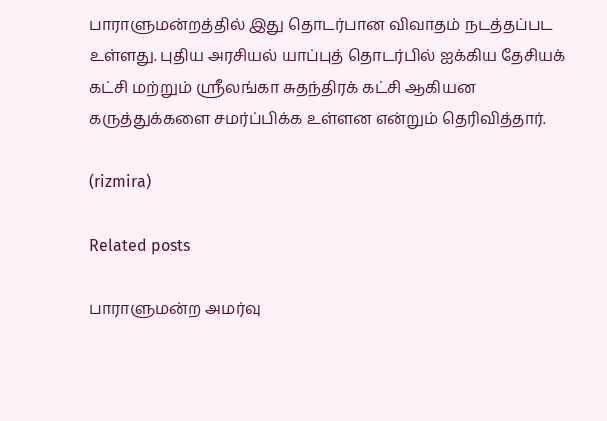பாராளுமன்றத்தில் இது தொடர்பான விவாதம் நடத்தப்பட உள்ளது. புதிய அரசியல் யாப்புத் தொடர்பில் ஐக்கிய தேசியக் கட்சி மற்றும் ஸ்ரீலங்கா சுதந்திரக் கட்சி ஆகியன கருத்துக்களை சமர்ப்பிக்க உள்ளன என்றும் தெரிவித்தார்.

(rizmira)

Related posts

பாராளுமன்ற அமர்வு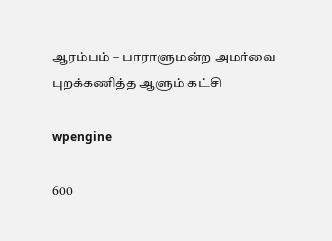ஆரம்பம் – பாராளுமன்ற அமர்வை புறக்கணித்த ஆளும் கட்சி

wpengine

600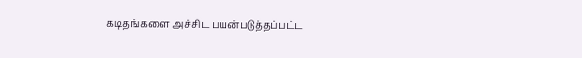கடிதங்களை அச்சிட பயன்படுத்தப்பட்ட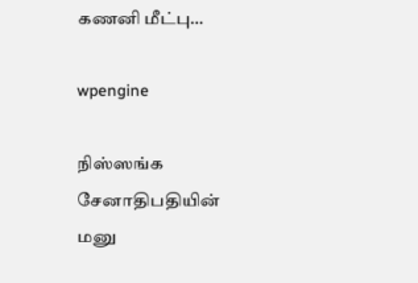கணனி மீட்பு…

wpengine

நிஸ்ஸங்க சேனாதிபதியின் மனு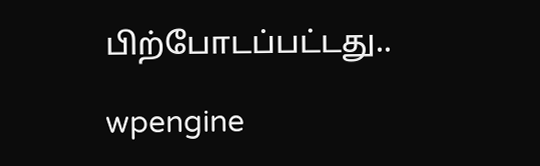பிற்போடப்பட்டது..

wpengine